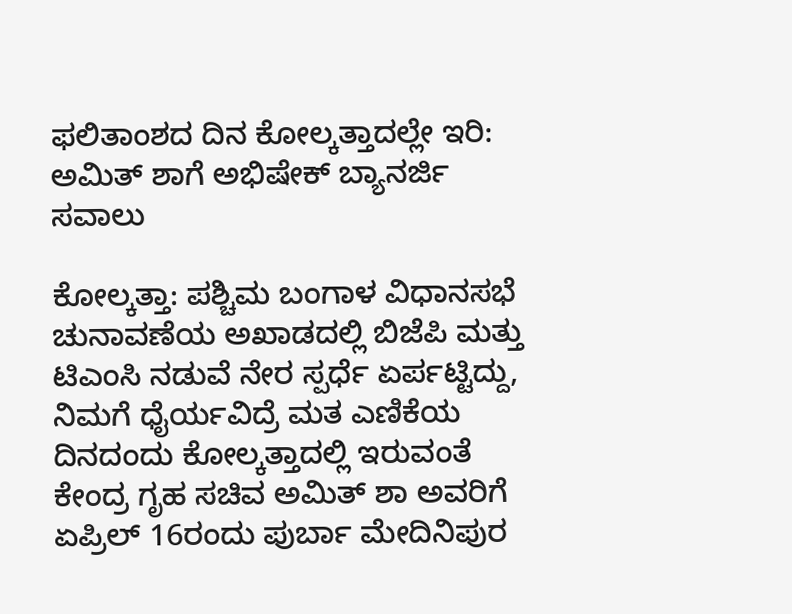ಫಲಿತಾಂಶದ ದಿನ ಕೋಲ್ಕತ್ತಾದಲ್ಲೇ ಇರಿ: ಅಮಿತ್ ಶಾಗೆ ಅಭಿಷೇಕ್ ಬ್ಯಾನರ್ಜಿ ಸವಾಲು

ಕೋಲ್ಕತ್ತಾ: ಪಶ್ಚಿಮ ಬಂಗಾಳ ವಿಧಾನಸಭೆ ಚುನಾವಣೆಯ ಅಖಾಡದಲ್ಲಿ ಬಿಜೆಪಿ ಮತ್ತು ಟಿಎಂಸಿ ನಡುವೆ ನೇರ ಸ್ಪರ್ಧೆ ಏರ್ಪಟ್ಟಿದ್ದು, ನಿಮಗೆ ಧೈರ್ಯವಿದ್ರೆ ಮತ ಎಣಿಕೆಯ ದಿನದಂದು ಕೋಲ್ಕತ್ತಾದಲ್ಲಿ ಇರುವಂತೆ ಕೇಂದ್ರ ಗೃಹ ಸಚಿವ ಅಮಿತ್ ಶಾ ಅವರಿಗೆ ಏಪ್ರಿಲ್‌ 16ರಂದು ಪುರ್ಬಾ ಮೇದಿನಿಪುರ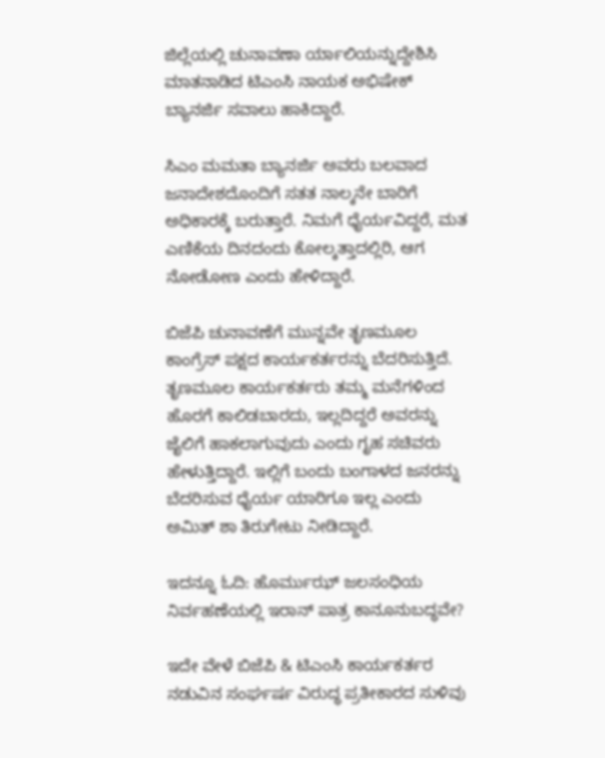ಜಿಲ್ಲೆಯಲ್ಲಿ ಚುನಾವಣಾ ರ್ಯಾಲಿಯನ್ನುದ್ದೇಶಿಸಿ ಮಾತನಾಡಿದ ಟಿಎಂಸಿ ನಾಯಕ ಅಭಿಷೇಕ್ ಬ್ಯಾನರ್ಜಿ ಸವಾಲು ಹಾಕಿದ್ದಾರೆ.

ಸಿಎಂ ಮಮತಾ ಬ್ಯಾನರ್ಜಿ ಅವರು ಬಲವಾದ ಜನಾದೇಶದೊಂದಿಗೆ ಸತತ ನಾಲ್ಕನೇ ಬಾರಿಗೆ ಅಧಿಕಾರಕ್ಕೆ ಬರುತ್ತಾರೆ. ನಿಮಗೆ ಧೈರ್ಯವಿದ್ದರೆ, ಮತ ಎಣಿಕೆಯ ದಿನದಂದು ಕೋಲ್ಕತ್ತಾದಲ್ಲಿರಿ, ಆಗ ನೋಡೋಣ ಎಂದು ಹೇಳಿದ್ದಾರೆ.

ಬಿಜೆಪಿ ಚುನಾವಣೆಗೆ ಮುನ್ನವೇ ತೃಣಮೂಲ ಕಾಂಗ್ರೆಸ್ ಪಕ್ಷದ ಕಾರ್ಯಕರ್ತರನ್ನು ಬೆದರಿಸುತ್ತಿದೆ. ತೃಣಮೂಲ ಕಾರ್ಯಕರ್ತರು ತಮ್ಮ ಮನೆಗಳಿಂದ ಹೊರಗೆ ಕಾಲಿಡಬಾರದು, ಇಲ್ಲದಿದ್ದರೆ ಅವರನ್ನು ಜೈಲಿಗೆ ಹಾಕಲಾಗುವುದು ಎಂದು ಗೃಹ ಸಚಿವರು ಹೇಳುತ್ತಿದ್ದಾರೆ. ಇಲ್ಲಿಗೆ ಬಂದು ಬಂಗಾಳದ ಜನರನ್ನು ಬೆದರಿಸುವ ಧೈರ್ಯ ಯಾರಿಗೂ ಇಲ್ಲ ಎಂದು ಅಮಿತ್ ಶಾ ತಿರುಗೇಟು ನೀಡಿದ್ದಾರೆ.

ಇದನ್ನೂ ಓದಿ: ಹೊರ್ಮುಝ್ ಜಲಸಂಧಿಯ ನಿರ್ವಹಣೆಯಲ್ಲಿ ಇರಾನ್ ಪಾತ್ರ ಕಾನೂನುಬದ್ಧವೇ?

ಇದೇ ವೇಳೆ ಬಿಜೆಪಿ & ಟಿಎಂಸಿ ಕಾರ್ಯಕರ್ತರ ನಡುವಿನ ಸಂರ್ಘರ್ಷ ವಿರುದ್ಧ ಪ್ರತೀಕಾರದ ಸುಳಿವು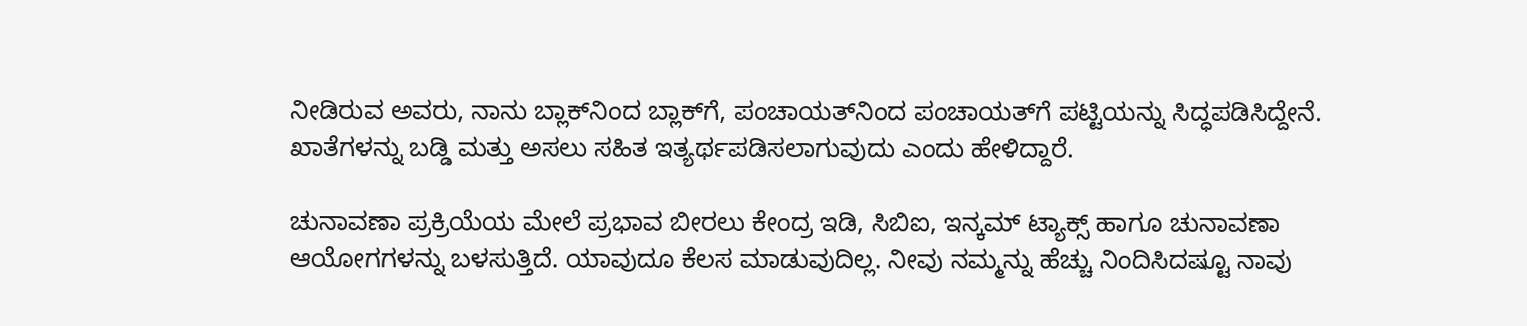ನೀಡಿರುವ ಅವರು, ನಾನು ಬ್ಲಾಕ್‌ನಿಂದ ಬ್ಲಾಕ್‌ಗೆ, ಪಂಚಾಯತ್‌ನಿಂದ ಪಂಚಾಯತ್‌ಗೆ ಪಟ್ಟಿಯನ್ನು ಸಿದ್ಧಪಡಿಸಿದ್ದೇನೆ. ಖಾತೆಗಳನ್ನು ಬಡ್ಡಿ ಮತ್ತು ಅಸಲು ಸಹಿತ ಇತ್ಯರ್ಥಪಡಿಸಲಾಗುವುದು ಎಂದು ಹೇಳಿದ್ದಾರೆ.

ಚುನಾವಣಾ ಪ್ರಕ್ರಿಯೆಯ ಮೇಲೆ ಪ್ರಭಾವ ಬೀರಲು ಕೇಂದ್ರ ಇಡಿ, ಸಿಬಿಐ, ಇನ್ಕಮ್ ಟ್ಯಾಕ್ಸ್ ಹಾಗೂ ಚುನಾವಣಾ ಆಯೋಗಗಳನ್ನು ಬಳಸುತ್ತಿದೆ. ಯಾವುದೂ ಕೆಲಸ ಮಾಡುವುದಿಲ್ಲ. ನೀವು ನಮ್ಮನ್ನು ಹೆಚ್ಚು ನಿಂದಿಸಿದಷ್ಟೂ ನಾವು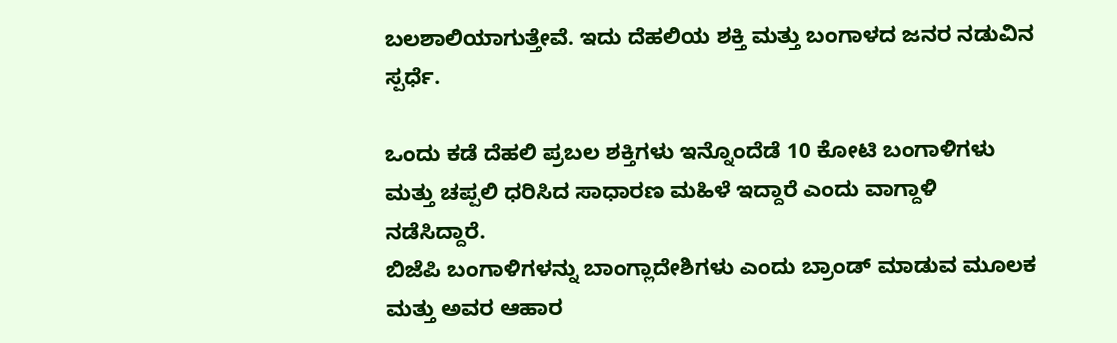ಬಲಶಾಲಿಯಾಗುತ್ತೇವೆ. ಇದು ದೆಹಲಿಯ ಶಕ್ತಿ ಮತ್ತು ಬಂಗಾಳದ ಜನರ ನಡುವಿನ ಸ್ಪರ್ಧೆ.

ಒಂದು ಕಡೆ ದೆಹಲಿ ಪ್ರಬಲ ಶಕ್ತಿಗಳು ಇನ್ನೊಂದೆಡೆ 10 ಕೋಟಿ ಬಂಗಾಳಿಗಳು ಮತ್ತು ಚಪ್ಪಲಿ ಧರಿಸಿದ ಸಾಧಾರಣ ಮಹಿಳೆ ಇದ್ದಾರೆ ಎಂದು ವಾಗ್ದಾಳಿ ನಡೆಸಿದ್ದಾರೆ.
ಬಿಜೆಪಿ ಬಂಗಾಳಿಗಳನ್ನು ಬಾಂಗ್ಲಾದೇಶಿಗಳು ಎಂದು ಬ್ರಾಂಡ್ ಮಾಡುವ ಮೂಲಕ ಮತ್ತು ಅವರ ಆಹಾರ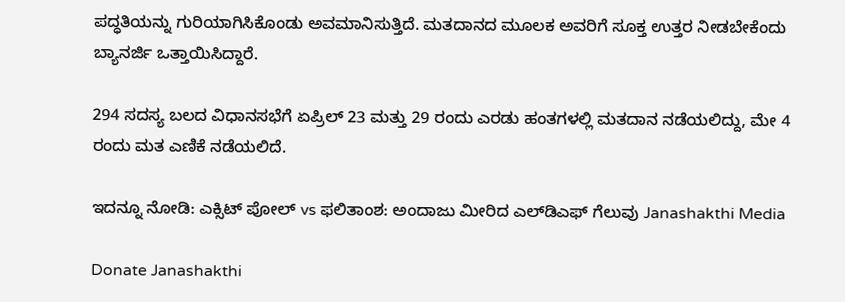ಪದ್ಧತಿಯನ್ನು ಗುರಿಯಾಗಿಸಿಕೊಂಡು ಅವಮಾನಿಸುತ್ತಿದೆ. ಮತದಾನದ ಮೂಲಕ ಅವರಿಗೆ ಸೂಕ್ತ ಉತ್ತರ ನೀಡಬೇಕೆಂದು ಬ್ಯಾನರ್ಜಿ ಒತ್ತಾಯಿಸಿದ್ದಾರೆ.

294 ಸದಸ್ಯ ಬಲದ ವಿಧಾನಸಭೆಗೆ ಏಪ್ರಿಲ್ 23 ಮತ್ತು 29 ರಂದು ಎರಡು ಹಂತಗಳಲ್ಲಿ ಮತದಾನ ನಡೆಯಲಿದ್ದು, ಮೇ 4 ರಂದು ಮತ ಎಣಿಕೆ ನಡೆಯಲಿದೆ.

ಇದನ್ನೂ ನೋಡಿ: ಎಕ್ಸಿಟ್ ಪೋಲ್ vs ಫಲಿತಾಂಶ: ಅಂದಾಜು ಮೀರಿದ ಎಲ್‌ಡಿಎಫ್ ಗೆಲುವು Janashakthi Media

Donate Janashakthi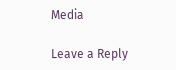Media

Leave a Reply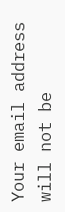Your email address will not be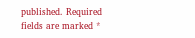published. Required fields are marked *